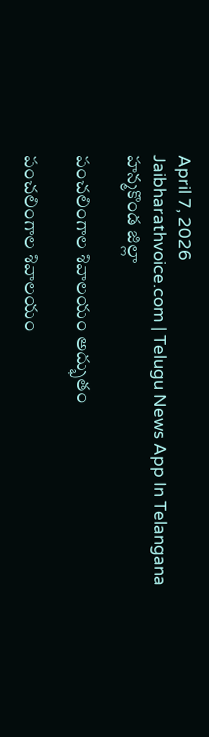April 7, 2026
Jaibharathvoice.com | Telugu News App In Telangana
హన్మకొండ జిల్లా

పంచలింగాల శివాలయం అద్భుతం

పంచలింగాల శివాలయం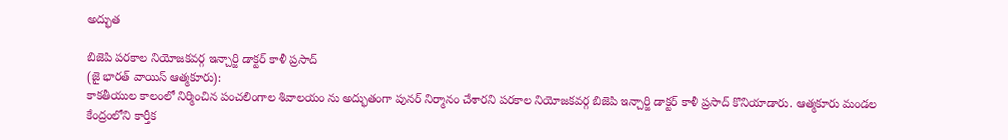అద్భుత

బిజెపి పరకాల నియోజకవర్గ ఇన్చార్జి డాక్టర్ కాళీ ప్రసాద్
(జై భారత్ వాయిస్ ఆత్మకూరు):
కాకతీయుల కాలంలో నిర్మించిన పంచలింగాల శివాలయం ను అద్భుతంగా పునర్ నిర్మానం చేశారని పరకాల నియోజకవర్గ బిజెపి ఇన్చార్జి డాక్టర్ కాళీ ప్రసాద్ కొనియాడారు. ఆత్మకూరు మండల కేంద్రంలోని కార్తీక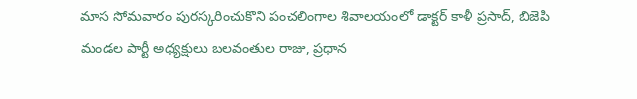మాస సోమవారం పురస్కరించుకొని పంచలింగాల శివాలయంలో డాక్టర్ కాళీ ప్రసాద్, బిజెపి మండల పార్టీ అధ్యక్షులు బలవంతుల రాజు, ప్రధాన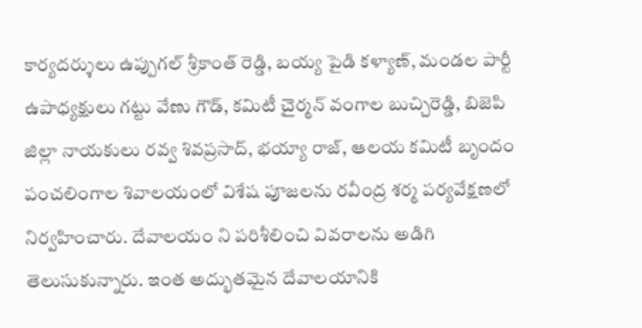కార్యదర్శులు ఉప్పుగల్ శ్రీకాంత్ రెడ్డి, బయ్య పైడి కళ్యాణ్, మండల పార్టీ ఉపాధ్యక్షులు గట్టు వేణు గౌడ్, కమిటీ చైర్మన్ వంగాల బుచ్చిరెడ్డి, బిజెపి జిల్లా నాయకులు రవ్వ శివప్రసాద్, భయ్యా రాజ్, ఆలయ కమిటీ బృందం పంచలింగాల శివాలయంలో విశేష పూజలను రవీంద్ర శర్మ పర్యవేక్షణలో నిర్వహించారు. దేవాలయం ని పరిశీలించి వివరాలను అడిగి తెలుసుకున్నారు. ఇంత అద్భుతమైన దేవాలయానికి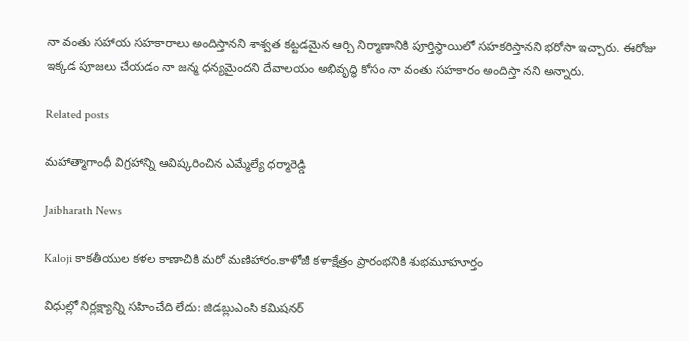నా వంతు సహాయ సహకారాలు అందిస్తానని శాశ్వత కట్టడమైన ఆర్చి నిర్మాణానికి పూర్తిస్థాయిలో సహకరిస్తానని భరోసా ఇచ్చారు. ఈరోజు ఇక్కడ పూజలు చేయడం నా జన్మ ధన్యమైందని దేవాలయం అభివృద్ధి కోసం నా వంతు సహకారం అందిస్తా నని అన్నారు.

Related posts

మహాత్మాగాంధీ విగ్రహాన్ని ఆవిష్కరించిన ఎమ్మేల్యే ధర్మారెడ్డి

Jaibharath News

Kaloji కాకతీయుల కళల కాణాచికి మరో మణిహారం.కాళోజీ కళాక్షేత్రం ప్రారంభనికి శుభమూహూర్తం

విధుల్లో నిర్లక్ష్యాన్ని సహించేది లేదు: జిడబ్లుఎంసి కమిషనర్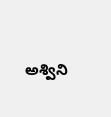అశ్విని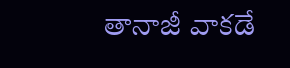తానాజీ వాకడే